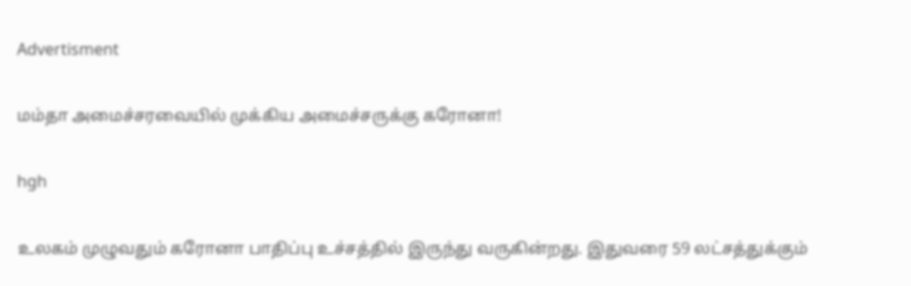Advertisment

மம்தா அமைச்சரவையில் முக்கிய அமைச்சருக்கு கரோனா!

hgh

உலகம் முழுவதும் கரோனா பாதிப்பு உச்சத்தில் இருந்து வருகின்றது. இதுவரை 59 லட்சத்துக்கும்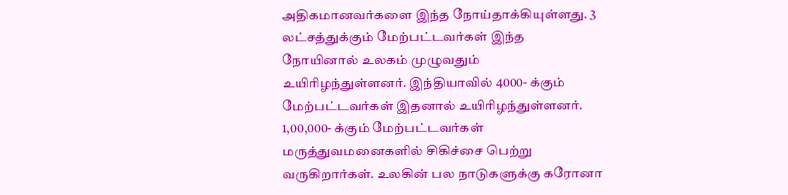அதிகமானவர்களை இந்த நோய்தாக்கியுள்ளது. 3 லட்சத்துக்கும் மேற்பட்டவர்கள் இந்த நோயினால் உலகம் முழுவதும் உயிரிழந்துள்ளனர். இந்தியாவில் 4000- க்கும் மேற்பட்டவர்கள் இதனால் உயிரிழந்துள்ளனர். 1,00,000- க்கும் மேற்பட்டவர்கள் மருத்துவமனைகளில் சிகிச்சை பெற்று வருகிறார்கள். உலகின் பல நாடுகளுக்கு கரோனா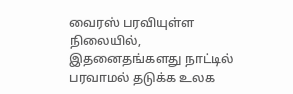வைரஸ் பரவியுள்ள நிலையில், இதனைதங்களது நாட்டில் பரவாமல் தடுக்க உலக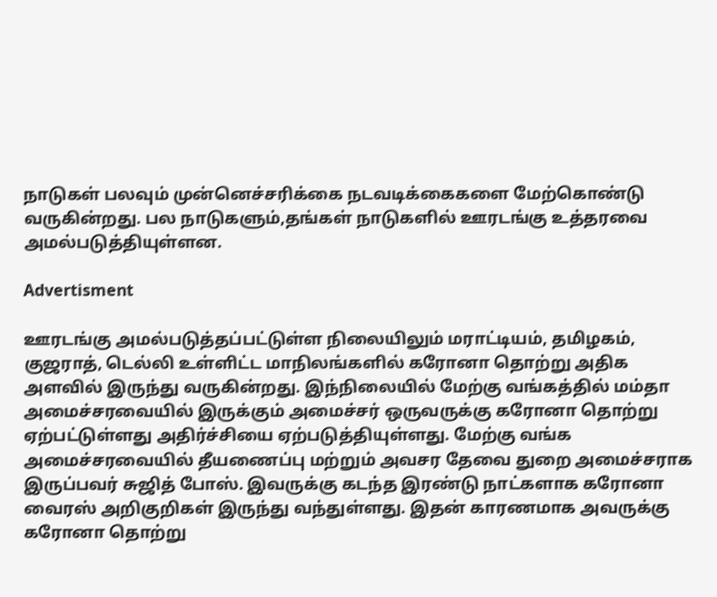நாடுகள் பலவும் முன்னெச்சரிக்கை நடவடிக்கைகளை மேற்கொண்டு வருகின்றது. பல நாடுகளும்,தங்கள் நாடுகளில் ஊரடங்கு உத்தரவை அமல்படுத்தியுள்ளன.

Advertisment

ஊரடங்கு அமல்படுத்தப்பட்டுள்ள நிலையிலும் மராட்டியம், தமிழகம், குஜராத், டெல்லி உள்ளிட்ட மாநிலங்களில் கரோனா தொற்று அதிக அளவில் இருந்து வருகின்றது. இந்நிலையில் மேற்கு வங்கத்தில் மம்தா அமைச்சரவையில் இருக்கும் அமைச்சர் ஒருவருக்கு கரோனா தொற்று ஏற்பட்டுள்ளது அதிர்ச்சியை ஏற்படுத்தியுள்ளது. மேற்கு வங்க அமைச்சரவையில் தீயணைப்பு மற்றும் அவசர தேவை துறை அமைச்சராக இருப்பவர் சுஜித் போஸ். இவருக்கு கடந்த இரண்டு நாட்களாக கரோனா வைரஸ் அறிகுறிகள் இருந்து வந்துள்ளது. இதன் காரணமாக அவருக்கு கரோனா தொற்று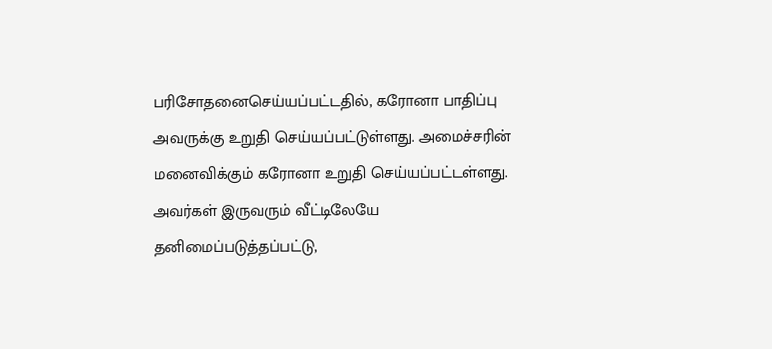பரிசோதனைசெய்யப்பட்டதில், கரோனா பாதிப்பு அவருக்கு உறுதி செய்யப்பட்டுள்ளது. அமைச்சரின் மனைவிக்கும் கரோனா உறுதி செய்யப்பட்டள்ளது. அவர்கள் இருவரும் வீட்டிலேயே தனிமைப்படுத்தப்பட்டு,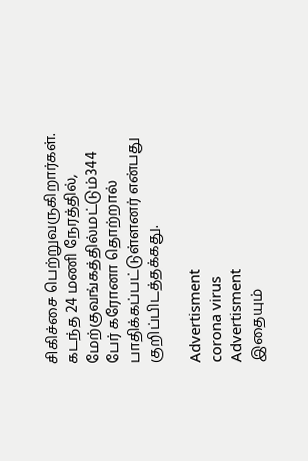சிகிச்சை பெற்றுவருகிறார்கள். கடந்த 24 மணி நேரத்தில், மேற்குவங்கத்தில்மட்டும்344 பேர் கரோனா தொற்றால் பாதிக்கப்பட்டுள்ளனர் என்பது குறிப்பிடத்தக்கது.

Advertisment
corona virus
Advertisment
இதையும்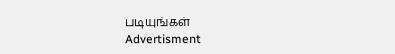படியுங்கள்
Advertisment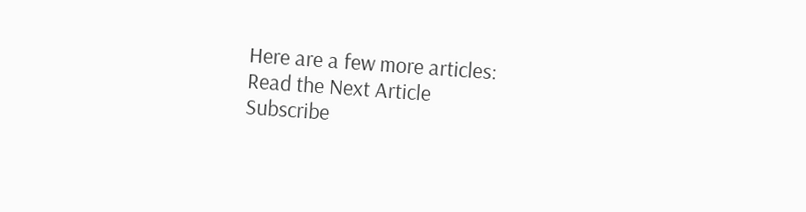Here are a few more articles:
Read the Next Article
Subscribe